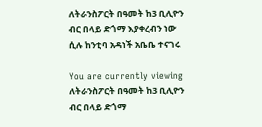ለትራንስፖርት በዓመት ከ3 ቢሊዮን ብር በላይ ድጎማ እያቀረብን ነው ሲሉ ከንቲባ አዳነች አቤቤ ተናገሩ

You are currently viewing ለትራንስፖርት በዓመት ከ3 ቢሊዮን ብር በላይ ድጎማ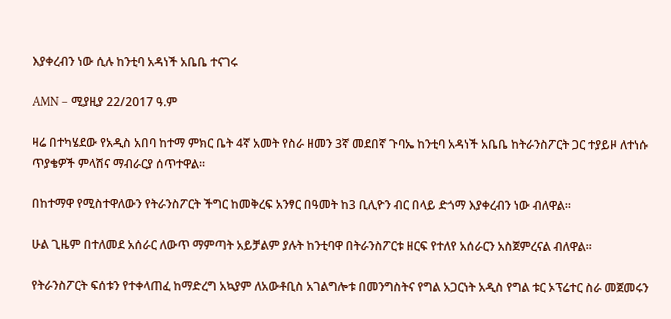እያቀረብን ነው ሲሉ ከንቲባ አዳነች አቤቤ ተናገሩ

AMN – ሚያዚያ 22/2017 ዓ.ም

ዛሬ በተካሄደው የአዲስ አበባ ከተማ ምክር ቤት 4ኛ አመት የስራ ዘመን 3ኛ መደበኛ ጉባኤ ከንቲባ አዳነች አቤቤ ከትራንስፖርት ጋር ተያይዞ ለተነሱ ጥያቄዎች ምላሽና ማብራርያ ሰጥተዋል፡፡

በከተማዋ የሚስተዋለውን የትራንስፖርት ችግር ከመቅረፍ አንፃር በዓመት ከ3 ቢሊዮን ብር በላይ ድጎማ እያቀረብን ነው ብለዋል።

ሁል ጊዜም በተለመደ አሰራር ለውጥ ማምጣት አይቻልም ያሉት ከንቲባዋ በትራንስፖርቱ ዘርፍ የተለየ አሰራርን አስጀምረናል ብለዋል።

የትራንስፖርት ፍሰቱን የተቀላጠፈ ከማድረግ አኳያም ለአውቶቢስ አገልግሎቱ በመንግስትና የግል አጋርነት አዲስ የግል ቱር ኦፕሬተር ስራ መጀመሩን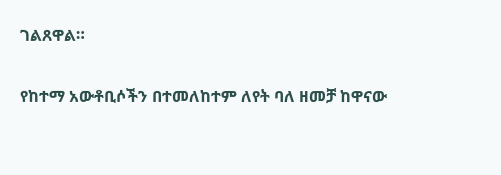ገልጸዋል።

የከተማ አውቶቢሶችን በተመለከተም ለየት ባለ ዘመቻ ከዋናው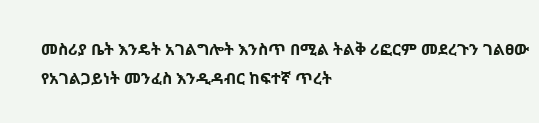መስሪያ ቤት እንዴት አገልግሎት እንስጥ በሚል ትልቅ ሪፎርም መደረጉን ገልፀው የአገልጋይነት መንፈስ እንዲዳብር ከፍተኛ ጥረት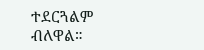ተደርጓልም ብለዋል።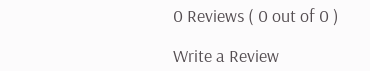0 Reviews ( 0 out of 0 )

Write a Review